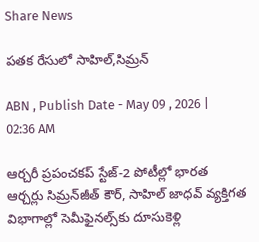Share News

పతక రేసులో సాహిల్‌,సిమ్రన్‌

ABN , Publish Date - May 09 , 2026 | 02:36 AM

ఆర్చరీ ప్రపంచకప్‌ స్టేజ్‌-2 పోటీల్లో భారత ఆర్చర్లు సిమ్రన్‌జీత్‌ కౌర్‌, సాహిల్‌ జాధవ్‌ వ్యక్తిగత విభాగాల్లో సెమీఫైనల్స్‌కు దూసుకెళ్లి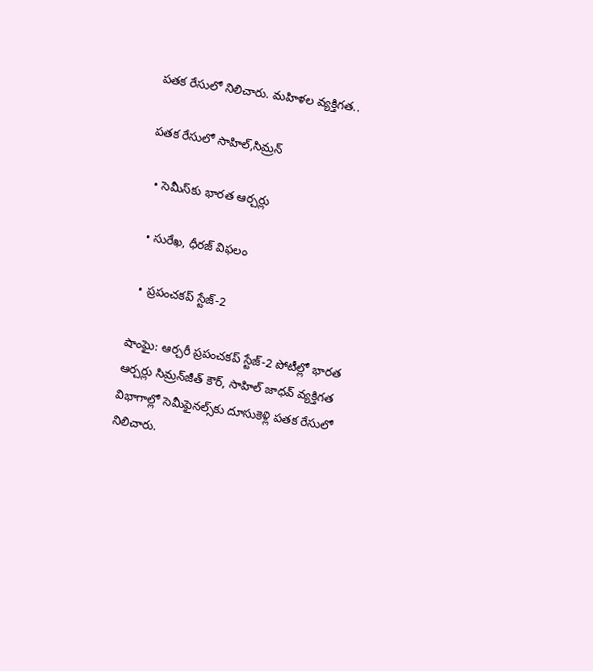పతక రేసులో నిలిచారు. మహిళల వ్యక్తిగత..

పతక రేసులో సాహిల్‌,సిమ్రన్‌

  • సెమీస్‌కు భారత ఆర్చర్లు

  • సురేఖ, ధీరజ్‌ విఫలం

  • ప్రపంచకప్‌ స్టేజ్‌-2

షాంఘై: ఆర్చరీ ప్రపంచకప్‌ స్టేజ్‌-2 పోటీల్లో భారత ఆర్చర్లు సిమ్రన్‌జీత్‌ కౌర్‌, సాహిల్‌ జాధవ్‌ వ్యక్తిగత విభాగాల్లో సెమీఫైనల్స్‌కు దూసుకెళ్లి పతక రేసులో నిలిచారు.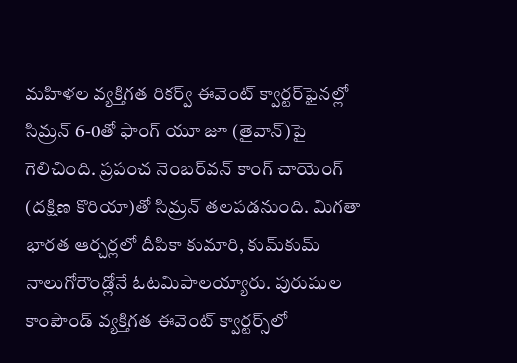మహిళల వ్యక్తిగత రికర్వ్‌ ఈవెంట్‌ క్వార్టర్‌ఫైనల్లో సిమ్రన్‌ 6-0తో ఫాంగ్‌ యూ జూ (తైవాన్‌)పై గెలిచింది. ప్రపంచ నెంబర్‌వన్‌ కాంగ్‌ చాయెంగ్‌ (దక్షిణ కొరియా)తో సిమ్రన్‌ తలపడనుంది. మిగతా భారత ఆర్చర్లలో దీపికా కుమారి, కుమ్‌కుమ్‌ నాలుగోరౌండ్లోనే ఓటమిపాలయ్యారు. పురుషుల కాంపౌండ్‌ వ్యక్తిగత ఈవెంట్‌ క్వార్టర్స్‌లో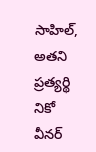సాహిల్‌, అతని ప్రత్యర్థి నికో వీనర్‌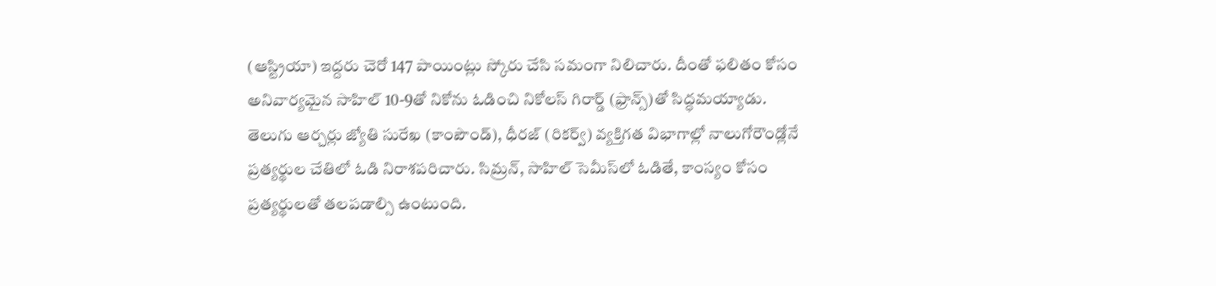(ఆస్ట్రియా) ఇద్దరు చెరో 147 పాయింట్లు స్కోరు చేసి సమంగా నిలిచారు. దీంతో ఫలితం కోసం అనివార్యమైన సాహిల్‌ 10-9తో నికోను ఓడించి నికోలస్‌ గిరార్డ్‌ (ఫ్రాన్స్‌)తో సిద్ధమయ్యాడు. తెలుగు ఆర్చర్లు జ్యోతి సురేఖ (కాంపౌండ్‌), ధీరజ్‌ (రికర్వ్‌) వ్యక్తిగత విభాగాల్లో నాలుగోరౌండ్లోనే ప్రత్యర్థుల చేతిలో ఓడి నిరాశపరిచారు. సిమ్రన్‌, సాహిల్‌ సెమీస్‌లో ఓడితే, కాంస్యం కోసం ప్రత్యర్థులతో తలపడాల్సి ఉంటుంది.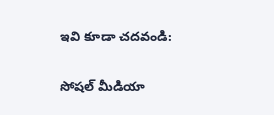ఇవి కూడా చదవండి:

సోషల్ మీడియా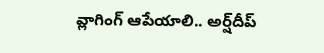వ్లాగింగ్ ఆపేయాలి.. అర్ష్‌దీప్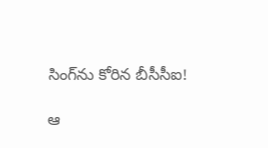సింగ్‌ను కోరిన బీసీసీఐ!

ఆ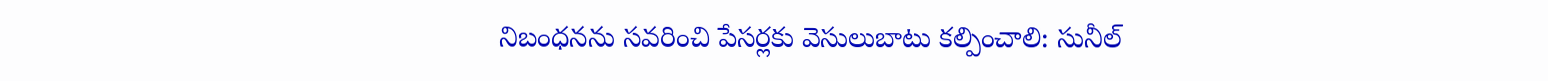నిబంధనను సవరించి పేసర్లకు వెసులుబాటు కల్పించాలి: సునీల్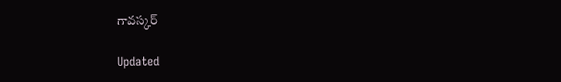గావస్కర్

Updated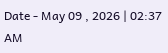Date - May 09 , 2026 | 02:37 AM